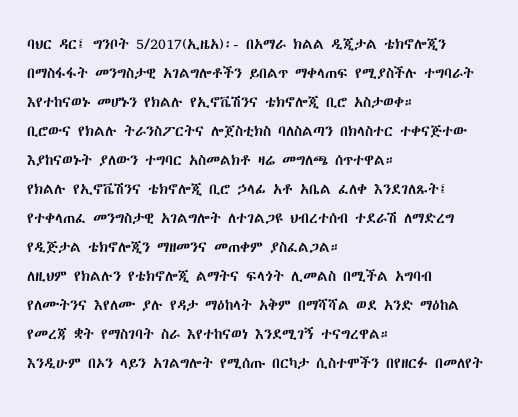ባህር ዳር፤ ግንቦት 5/2017(ኢዜአ)፡- በአማራ ክልል ዲጂታል ቴክኖሎጂን በማስፋፋት መንግስታዊ አገልግሎቶችን ይበልጥ ማቀላጠፍ የሚያስችሉ ተግባራት እየተከናወኑ መሆኑን የክልሉ የኢኖቬሽንና ቴክኖሎጂ ቢሮ አስታወቀ።
ቢሮውና የክልሉ ትራንስፖርትና ሎጀስቲክስ ባለስልጣን በክላስተር ተቀናጅተው እያከናወኑት ያለውን ተግባር አስመልክቶ ዛሬ መግለጫ ሰጥተዋል።
የክልሉ የኢኖቬሽንና ቴክኖሎጂ ቢሮ ኃላፊ አቶ አቤል ፈለቀ እንደገለጹት፤ የተቀላጠፈ መንግስታዊ አገልግሎት ለተገልጋዩ ህብረተሰብ ተደራሽ ለማድረግ የዲጅታል ቴክኖሎጂን ማዘመንና መጠቀም ያስፈልጋል።
ለዚህም የክልሉን የቴክኖሎጂ ልማትና ፍላጎት ሊመልስ በሚችል አግባብ የለሙትንና እየለሙ ያሉ የዳታ ማዕከላት አቅም በማሻሻል ወደ አንድ ማዕከል የመረጃ ቋት የማስገባት ስራ እየተከናወነ እንደሚገኝ ተናግረዋል።
እንዲሁም በኦን ላይን አገልግሎት የሚሰጡ በርካታ ሲስተሞችን በየዘርፉ በመለየት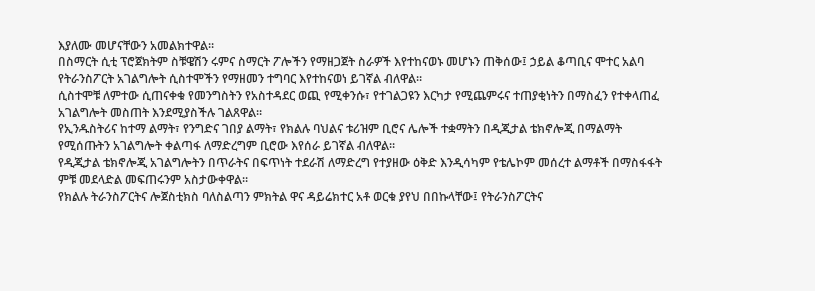እያለሙ መሆናቸውን አመልክተዋል።
በስማርት ሲቲ ፕሮጀክትም ስቹዌሽን ሩምና ስማርት ፖሎችን የማዘጋጀት ስራዎች እየተከናወኑ መሆኑን ጠቅሰው፤ ኃይል ቆጣቢና ሞተር አልባ የትራንስፖርት አገልግሎት ሲስተሞችን የማዘመን ተግባር እየተከናወነ ይገኛል ብለዋል።
ሲስተሞቹ ለምተው ሲጠናቀቁ የመንግስትን የአስተዳደር ወጪ የሚቀንሱ፣ የተገልጋዩን እርካታ የሚጨምሩና ተጠያቂነትን በማስፈን የተቀላጠፈ አገልግሎት መስጠት እንደሚያስችሉ ገልጸዋል።
የኢንዱስትሪና ከተማ ልማት፣ የንግድና ገበያ ልማት፣ የክልሉ ባህልና ቱሪዝም ቢሮና ሌሎች ተቋማትን በዲጂታል ቴክኖሎጂ በማልማት የሚሰጡትን አገልግሎት ቀልጣፋ ለማድረግም ቢሮው እየሰራ ይገኛል ብለዋል።
የዲጂታል ቴክኖሎጂ አገልግሎትን በጥራትና በፍጥነት ተደራሽ ለማድረግ የተያዘው ዕቅድ እንዲሳካም የቴሌኮም መሰረተ ልማቶች በማስፋፋት ምቹ መደላድል መፍጠሩንም አስታውቀዋል።
የክልሉ ትራንስፖርትና ሎጀስቲክስ ባለስልጣን ምክትል ዋና ዳይሬክተር አቶ ወርቁ ያየህ በበኩላቸው፤ የትራንስፖርትና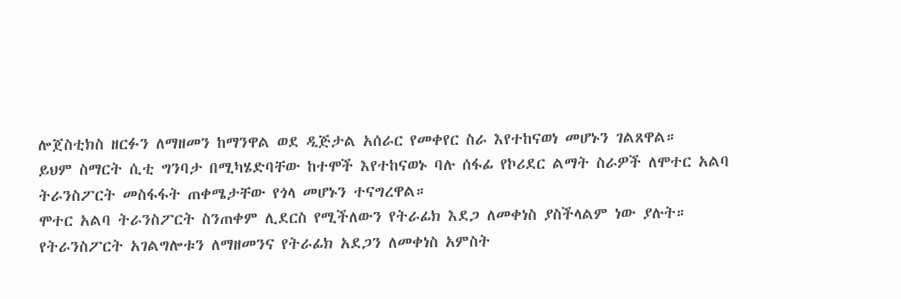ሎጀስቲክስ ዘርፉን ለማዘመን ከማንዋል ወደ ዲጅታል አሰራር የመቀየር ስራ እየተከናወነ መሆኑን ገልጸዋል።
ይህም ስማርት ሲቲ ግንባታ በሚካሄድባቸው ከተሞች እየተከናወኑ ባሉ ሰፋፊ የኮሪደር ልማት ስራዎች ለሞተር አልባ ትራንስፖርት መስፋፋት ጠቀሜታቸው የጎላ መሆኑን ተናግረዋል።
ሞተር አልባ ትራንስፖርት ስንጠቀም ሊደርስ የሚችለውን የትራፊክ እደጋ ለመቀነስ ያስችላልም ነው ያሉት።
የትራንስፖርት አገልግሎቱን ለማዘመንና የትራፊክ አደጋን ለመቀነስ አምስት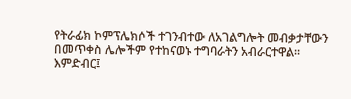የትራፊክ ኮምፕሌክሶች ተገንብተው ለአገልግሎት መብቃታቸውን በመጥቀስ ሌሎችም የተከናወኑ ተግባራትን አብራርተዋል።
እምድብር፤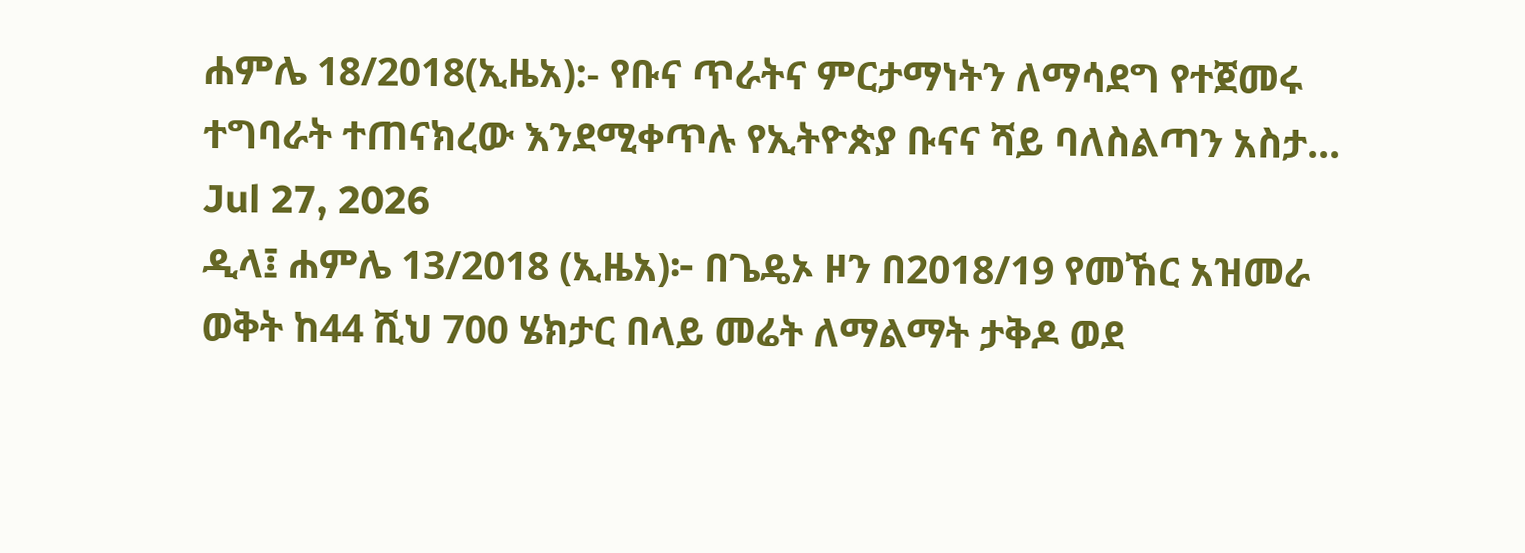ሐምሌ 18/2018(ኢዜአ):- የቡና ጥራትና ምርታማነትን ለማሳደግ የተጀመሩ ተግባራት ተጠናክረው እንደሚቀጥሉ የኢትዮጵያ ቡናና ሻይ ባለስልጣን አስታ...
Jul 27, 2026
ዲላ፤ ሐምሌ 13/2018 (ኢዜአ)፦ በጌዴኦ ዞን በ2018/19 የመኸር አዝመራ ወቅት ከ44 ሺህ 700 ሄክታር በላይ መሬት ለማልማት ታቅዶ ወደ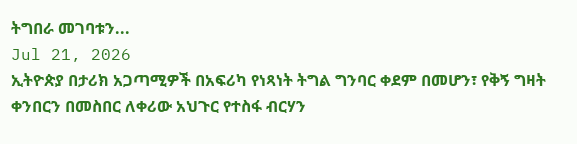ትግበራ መገባቱን...
Jul 21, 2026
ኢትዮጵያ በታሪክ አጋጣሚዎች በአፍሪካ የነጻነት ትግል ግንባር ቀደም በመሆን፣ የቅኝ ግዛት ቀንበርን በመስበር ለቀሪው አህጉር የተስፋ ብርሃን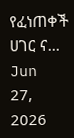የፈነጠቀች ሀገር ና...
Jun 27, 2026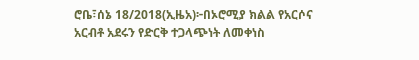ሮቤ፣ሰኔ 18/2018(ኢዜአ)፦በኦሮሚያ ክልል የአርሶና አርብቶ አደሩን የድርቅ ተጋላጭነት ለመቀነስ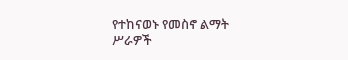የተከናወኑ የመስኖ ልማት ሥራዎች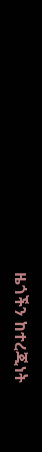ዜጎችን ከተረጂነት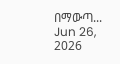በማውጣ...
Jun 26, 2026